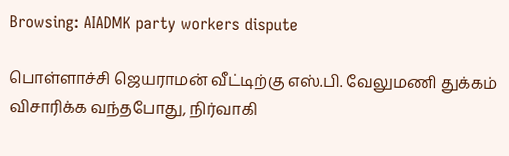Browsing: AIADMK party workers dispute

பொள்ளாச்சி ஜெயராமன் வீட்டிற்கு எஸ்.பி. வேலுமணி துக்கம் விசாரிக்க வந்தபோது, நிர்வாகி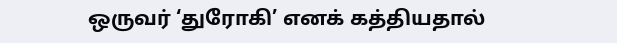ஒருவர் ‘துரோகி’ எனக் கத்தியதால்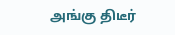அங்கு திடீர்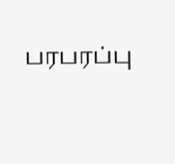பரபரப்பு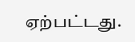ஏற்பட்டது.